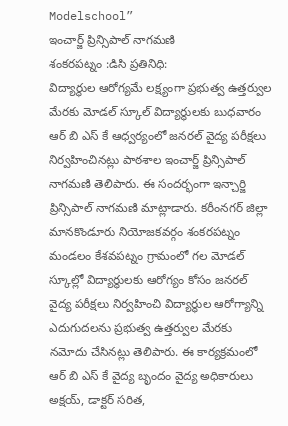Modelschool”
ఇంచార్జ్ ప్రిన్సిపాల్ నాగమణి
శంకరపట్నం :డిసి ప్రతినిధి:
విద్యార్థుల ఆరోగ్యమే లక్ష్యంగా ప్రభుత్వ ఉత్తర్వుల మేరకు మోడల్ స్కూల్ విద్యార్థులకు బుధవారం ఆర్ బి ఎస్ కే ఆధ్వర్యంలో జనరల్ వైద్య పరీక్షలు నిర్వహించినట్లు పాఠశాల ఇంచార్జ్ ప్రిన్సిపాల్ నాగమణి తెలిపారు. ఈ సందర్భంగా ఇన్చార్జి ప్రిన్సిపాల్ నాగమణి మాట్లాడారు. కరీంనగర్ జిల్లా మానకొండూరు నియోజకవర్గం శంకరపట్నం మండలం కేశవపట్నం గ్రామంలో గల మోడల్ స్కూల్లో విద్యార్థులకు ఆరోగ్యం కోసం జనరల్ వైద్య పరీక్షలు నిర్వహించి విద్యార్థుల ఆరోగ్యాన్ని ఎదుగుదలను ప్రభుత్వ ఉత్తర్వుల మేరకు నమోదు చేసినట్లు తెలిపారు. ఈ కార్యక్రమంలో ఆర్ బి ఎస్ కే వైద్య బృందం వైద్య అధికారులు అక్షయ్, డాక్టర్ సరిత,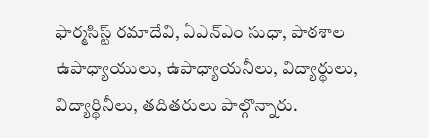ఫార్మసిస్ట్ రమాదేవి, ఏఎన్ఎం సుధా, పాఠశాల ఉపాధ్యాయులు, ఉపాధ్యాయనీలు, విద్యార్థులు, విద్యార్థినీలు, తదితరులు పాల్గొన్నారు.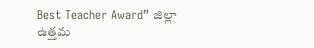Best Teacher Award” జిల్లా ఉత్తమ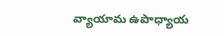వ్యాయామ ఉపాధ్యాయ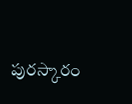పురస్కారం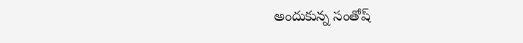అందుకున్న సంతోష్